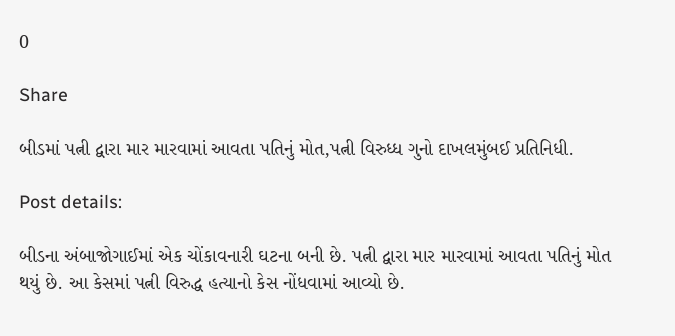0

Share

બીડમાં પત્ની દ્વારા માર મારવામાં આવતા પતિનું મોત,પત્ની વિરુધ્ધ ગુનો દાખલમુંબઈ પ્રતિનિધી.

Post details:

બીડના અંબાજોગાઈમાં એક ચોંકાવનારી ઘટના બની છે. પત્ની દ્વારા માર મારવામાં આવતા પતિનું મોત થયું છે. આ કેસમાં પત્ની વિરુદ્ધ હત્યાનો કેસ નોંધવામાં આવ્યો છે.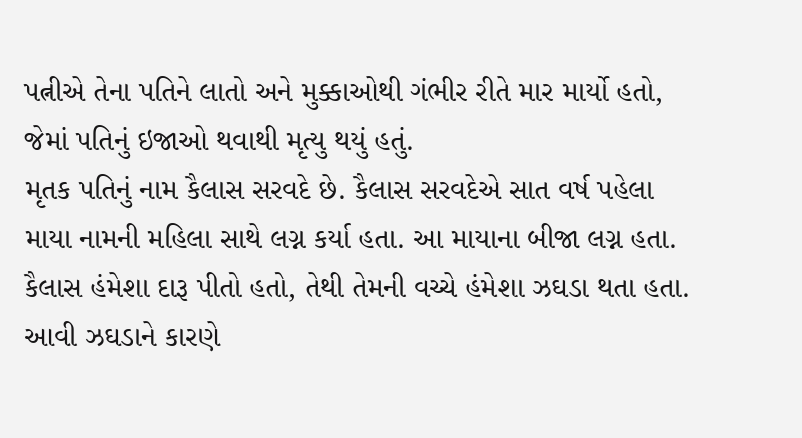પત્નીએ તેના પતિને લાતો અને મુક્કાઓથી ગંભીર રીતે માર માર્યો હતો, જેમાં પતિનું ઇજાઓ થવાથી મૃત્યુ થયું હતું.
મૃતક પતિનું નામ કૈલાસ સરવદે છે. કૈલાસ સરવદેએ સાત વર્ષ પહેલા માયા નામની મહિલા સાથે લગ્ન કર્યા હતા. આ માયાના બીજા લગ્ન હતા. કૈલાસ હંમેશા દારૂ પીતો હતો, તેથી તેમની વચ્ચે હંમેશા ઝઘડા થતા હતા. આવી ઝઘડાને કારણે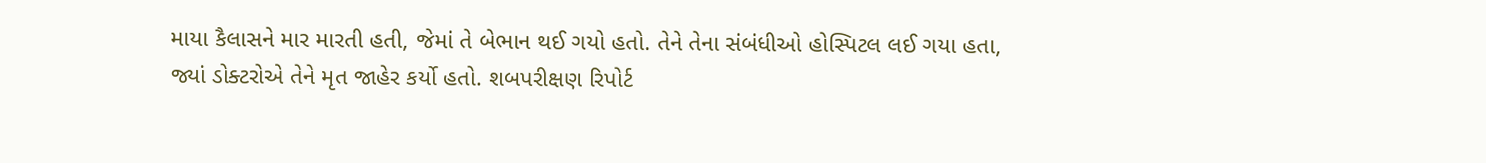માયા કૈલાસને માર મારતી હતી, જેમાં તે બેભાન થઈ ગયો હતો. તેને તેના સંબંધીઓ હોસ્પિટલ લઈ ગયા હતા, જ્યાં ડોક્ટરોએ તેને મૃત જાહેર કર્યો હતો. શબપરીક્ષણ રિપોર્ટ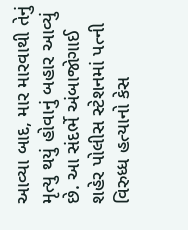આવ્યા બાદ, માર મારવાથી તેનું મૃત્યુ થયું હોવાનું બહાર આવ્યું છે. આ સંદર્ભે અંબાજોગાઈ શહેર પોલીસ સ્ટેશનમાં પત્ની વિરુધ્ધ હત્યાનો કેસ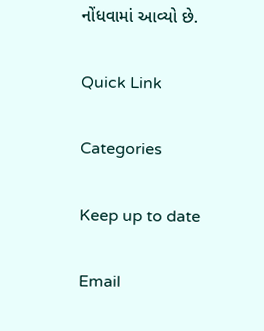નોંધવામાં આવ્યો છે.

Quick Link

Categories

Keep up to date

Email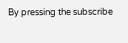By pressing the subscribe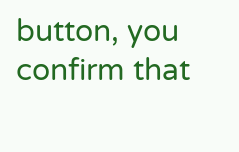button, you confirm that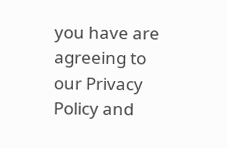you have are agreeing to our Privacy Policy and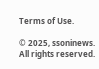Terms of Use.

© 2025, ssoninews. All rights reserved.